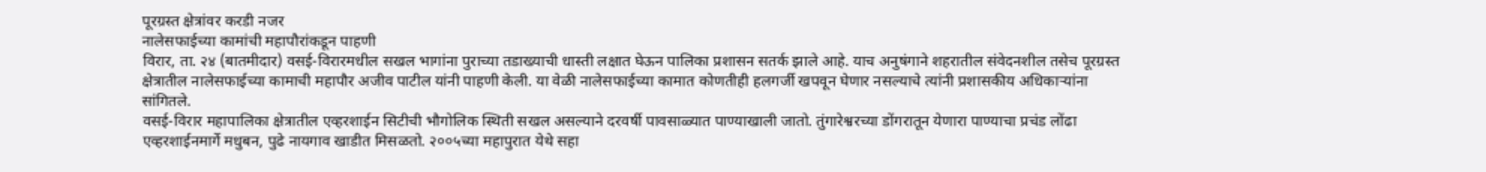पूरग्रस्त क्षेत्रांवर करडी नजर
नालेसफाईच्या कामांची महापौरांकडून पाहणी
विरार, ता. २४ (बातमीदार) वसई-विरारमधील सखल भागांना पुराच्या तडाख्याची धास्ती लक्षात घेऊन पालिका प्रशासन सतर्क झाले आहे. याच अनुषंगाने शहरातील संवेदनशील तसेच पूरग्रस्त क्षेत्रातील नालेसफाईच्या कामाची महापौर अजीव पाटील यांनी पाहणी केली. या वेळी नालेसफाईच्या कामात कोणतीही हलगर्जी खपवून घेणार नसल्याचे त्यांनी प्रशासकीय अधिकाऱ्यांना सांगितले.
वसई-विरार महापालिका क्षेत्रातील एव्हरशाईन सिटीची भौगोलिक स्थिती सखल असल्याने दरवर्षी पावसाळ्यात पाण्याखाली जातो. तुंगारेश्वरच्या डोंगरातून येणारा पाण्याचा प्रचंड लोंढा एव्हरशाईनमार्गे मधुबन, पुढे नायगाव खाडीत मिसळतो. २००५च्या महापुरात येथे सहा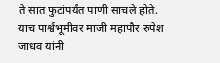ते सात फुटांपर्यंत पाणी साचले होते. याच पार्श्वभूमीवर माजी महापौर रुपेश जाधव यांनी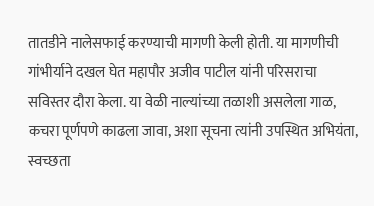तातडीने नालेसफाई करण्याची मागणी केली होती. या मागणीची गांभीर्याने दखल घेत महापौर अजीव पाटील यांनी परिसराचा सविस्तर दौरा केला. या वेळी नाल्यांच्या तळाशी असलेला गाळ, कचरा पूर्णपणे काढला जावा, अशा सूचना त्यांनी उपस्थित अभियंता, स्वच्छता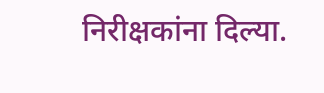निरीक्षकांना दिल्या.